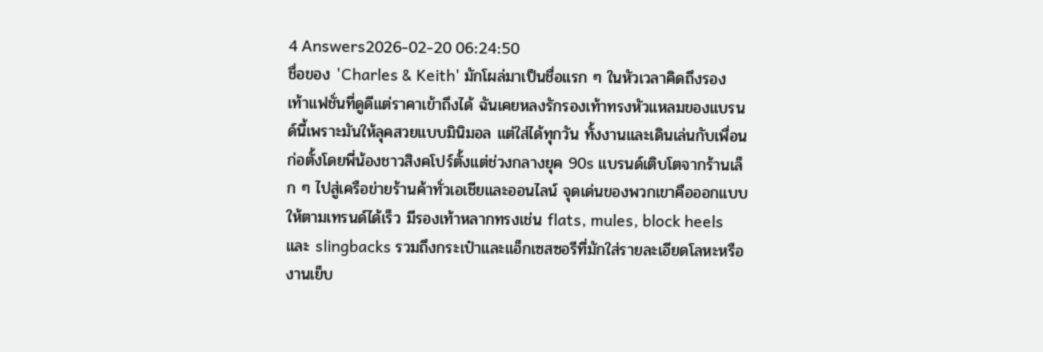4 Answers2026-02-20 06:24:50
ชื่อของ 'Charles & Keith' มักโผล่มาเป็นชื่อแรก ๆ ในหัวเวลาคิดถึงรองเท้าแฟชั่นที่ดูดีแต่ราคาเข้าถึงได้ ฉันเคยหลงรักรองเท้าทรงหัวแหลมของแบรนด์นี้เพราะมันให้ลุคสวยแบบมินิมอล แต่ใส่ได้ทุกวัน ทั้งงานและเดินเล่นกับเพื่อน
ก่อตั้งโดยพี่น้องชาวสิงคโปร์ตั้งแต่ช่วงกลางยุค 90s แบรนด์เติบโตจากร้านเล็ก ๆ ไปสู่เครือข่ายร้านค้าทั่วเอเชียและออนไลน์ จุดเด่นของพวกเขาคือออกแบบให้ตามเทรนด์ได้เร็ว มีรองเท้าหลากทรงเช่น flats, mules, block heels และ slingbacks รวมถึงกระเป๋าและแอ็กเซสซอรีที่มักใส่รายละเอียดโลหะหรืองานเย็บ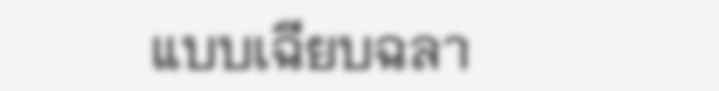แบบเฉียบฉลา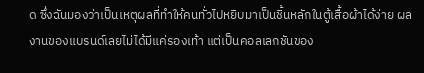ด ซึ่งฉันมองว่าเป็นเหตุผลที่ทำให้คนทั่วไปหยิบมาเป็นชิ้นหลักในตู้เสื้อผ้าได้ง่าย ผลงานของแบรนด์เลยไม่ได้มีแค่รองเท้า แต่เป็นคอลเลกชันของ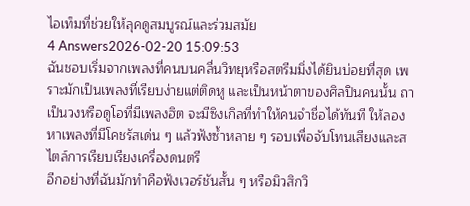ไอเท็มที่ช่วยให้ลุคดูสมบูรณ์และร่วมสมัย
4 Answers2026-02-20 15:09:53
ฉันชอบเริ่มจากเพลงที่คนบนคลื่นวิทยุหรือสตรีมมิ่งได้ยินบ่อยที่สุด เพราะมักเป็นเพลงที่เรียบง่ายแต่ติดหู และเป็นหน้าตาของศิลปินคนนั้น ถาเป็นวงหรือดูโอที่มีเพลงฮิต จะมีซิงเกิลที่ทำให้คนจำชื่อได้ทันที ให้ลองหาเพลงที่มีโคชรัสเด่น ๆ แล้วฟังซ้ำหลาย ๆ รอบเพื่อจับโทนเสียงและสไตล์การเรียบเรียงเครื่องดนตรี
อีกอย่างที่ฉันมักทำคือฟังเวอร์ชันสั้น ๆ หรือมิวสิกวิ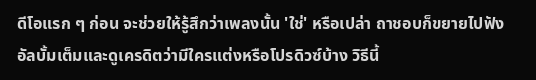ดีโอแรก ๆ ก่อน จะช่วยให้รู้สึกว่าเพลงนั้น 'ใช่' หรือเปล่า ถาชอบก็ขยายไปฟังอัลบั้มเต็มและดูเครดิตว่ามีใครแต่งหรือโปรดิวซ์บ้าง วิธีนี้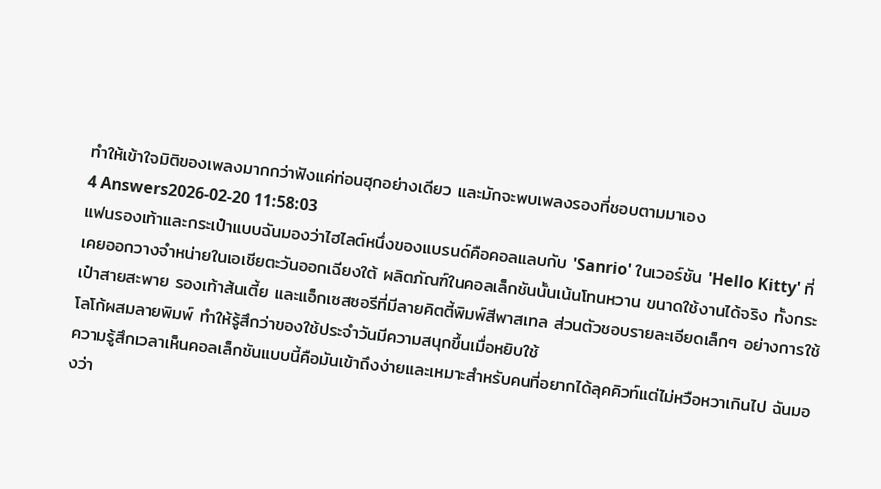ทำให้เข้าใจมิติของเพลงมากกว่าฟังแค่ท่อนฮุกอย่างเดียว และมักจะพบเพลงรองที่ชอบตามมาเอง
4 Answers2026-02-20 11:58:03
แฟนรองเท้าและกระเป๋าแบบฉันมองว่าไฮไลต์หนึ่งของแบรนด์คือคอลแลบกับ 'Sanrio' ในเวอร์ชัน 'Hello Kitty' ที่เคยออกวางจำหน่ายในเอเชียตะวันออกเฉียงใต้ ผลิตภัณฑ์ในคอลเล็กชันนั้นเน้นโทนหวาน ขนาดใช้งานได้จริง ทั้งกระเป๋าสายสะพาย รองเท้าส้นเตี้ย และแอ็กเซสซอรีที่มีลายคิตตี้พิมพ์สีพาสเทล ส่วนตัวชอบรายละเอียดเล็กๆ อย่างการใช้โลโก้ผสมลายพิมพ์ ทำให้รู้สึกว่าของใช้ประจำวันมีความสนุกขึ้นเมื่อหยิบใช้
ความรู้สึกเวลาเห็นคอลเล็กชันแบบนี้คือมันเข้าถึงง่ายและเหมาะสำหรับคนที่อยากได้ลุคคิวท์แต่ไม่หวือหวาเกินไป ฉันมองว่า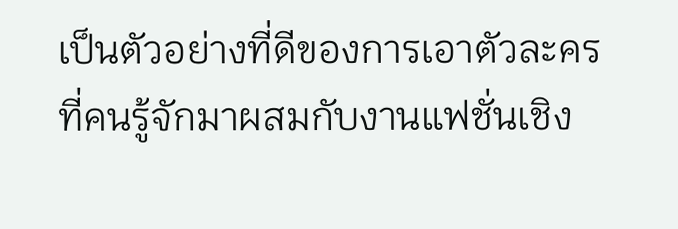เป็นตัวอย่างที่ดีของการเอาตัวละครที่คนรู้จักมาผสมกับงานแฟชั่นเชิง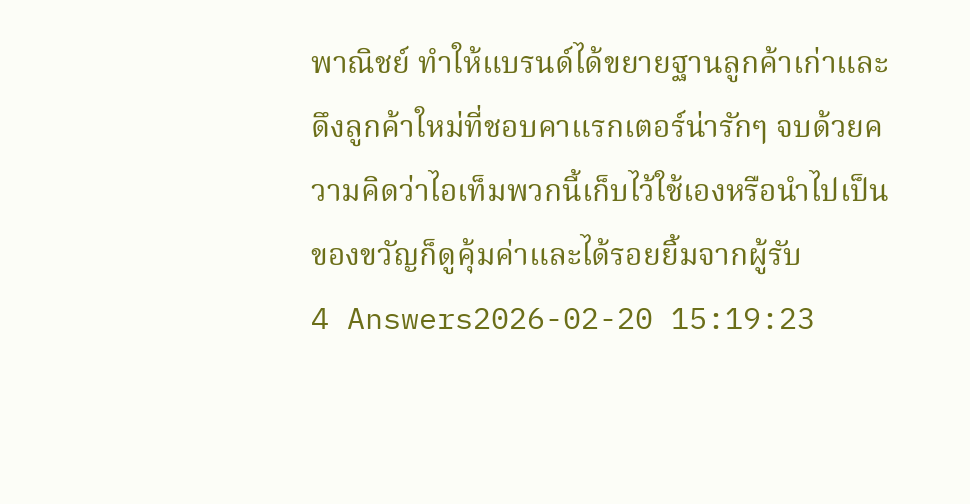พาณิชย์ ทำให้แบรนด์ได้ขยายฐานลูกค้าเก่าและดึงลูกค้าใหม่ที่ชอบคาแรกเตอร์น่ารักๆ จบด้วยความคิดว่าไอเท็มพวกนี้เก็บไว้ใช้เองหรือนำไปเป็นของขวัญก็ดูคุ้มค่าและได้รอยยิ้มจากผู้รับ
4 Answers2026-02-20 15:19:23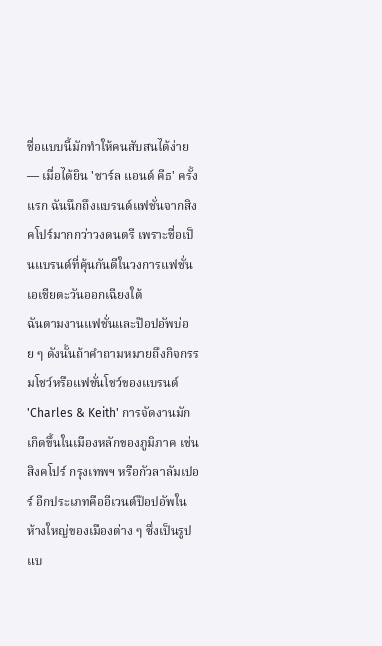ชื่อแบบนี้มักทำให้คนสับสนได้ง่าย — เมื่อได้ยิน 'ชาร์ล แอนด์ คีธ' ครั้งแรก ฉันนึกถึงแบรนด์แฟชั่นจากสิงคโปร์มากกว่าวงดนตรี เพราะชื่อเป็นแบรนด์ที่คุ้นกันดีในวงการแฟชั่นเอเชียตะวันออกเฉียงใต้
ฉันตามงานแฟชั่นและป๊อปอัพบ่อย ๆ ดังนั้นถ้าคำถามหมายถึงกิจกรรมโชว์หรือแฟชั่นโชว์ของแบรนด์ 'Charles & Keith' การจัดงานมักเกิดขึ้นในเมืองหลักของภูมิภาค เช่น สิงคโปร์ กรุงเทพฯ หรือกัวลาลัมเปอร์ อีกประเภทคืออีเวนต์ป๊อปอัพในห้างใหญ่ของเมืองต่าง ๆ ซึ่งเป็นรูปแบ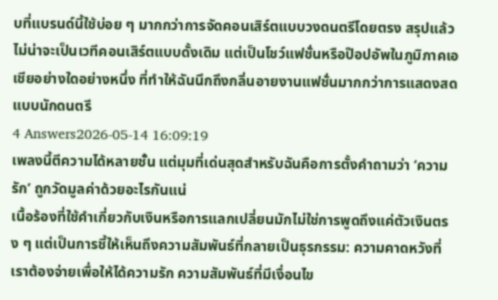บที่แบรนด์นี้ใช้บ่อย ๆ มากกว่าการจัดคอนเสิร์ตแบบวงดนตรีโดยตรง สรุปแล้ว ไม่น่าจะเป็นเวทีคอนเสิร์ตแบบดั้งเดิม แต่เป็นโชว์แฟชั่นหรือป๊อปอัพในภูมิภาคเอเชียอย่างใดอย่างหนึ่ง ที่ทำให้ฉันนึกถึงกลิ่นอายงานแฟชั่นมากกว่าการแสดงสดแบบนักดนตรี
4 Answers2026-05-14 16:09:19
เพลงนี้ตีความได้หลายชั้น แต่มุมที่เด่นสุดสำหรับฉันคือการตั้งคำถามว่า ‘ความรัก’ ถูกวัดมูลค่าด้วยอะไรกันแน่
เนื้อร้องที่ใช้คำเกี่ยวกับเงินหรือการแลกเปลี่ยนมักไม่ใช่การพูดถึงแค่ตัวเงินตรง ๆ แต่เป็นการชี้ให้เห็นถึงความสัมพันธ์ที่กลายเป็นธุรกรรม: ความคาดหวังที่เราต้องจ่ายเพื่อให้ได้ความรัก ความสัมพันธ์ที่มีเงื่อนไข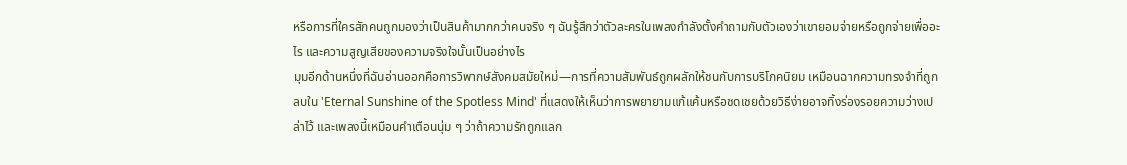หรือการที่ใครสักคนถูกมองว่าเป็นสินค้ามากกว่าคนจริง ๆ ฉันรู้สึกว่าตัวละครในเพลงกำลังตั้งคำถามกับตัวเองว่าเขายอมจ่ายหรือถูกจ่ายเพื่ออะไร และความสูญเสียของความจริงใจนั้นเป็นอย่างไร
มุมอีกด้านหนึ่งที่ฉันอ่านออกคือการวิพากษ์สังคมสมัยใหม่—การที่ความสัมพันธ์ถูกผลักให้ชนกับการบริโภคนิยม เหมือนฉากความทรงจำที่ถูกลบใน 'Eternal Sunshine of the Spotless Mind' ที่แสดงให้เห็นว่าการพยายามแก้แค้นหรือชดเชยด้วยวิธีง่ายอาจทิ้งร่องรอยความว่างเปล่าไว้ และเพลงนี้เหมือนคำเตือนนุ่ม ๆ ว่าถ้าความรักถูกแลก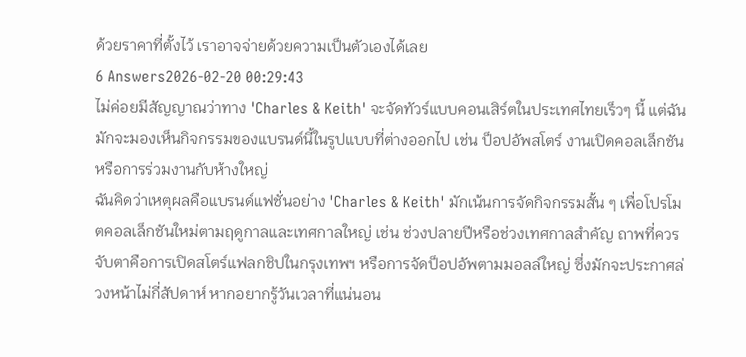ด้วยราคาที่ตั้งไว้ เราอาจจ่ายด้วยความเป็นตัวเองได้เลย
6 Answers2026-02-20 00:29:43
ไม่ค่อยมีสัญญาณว่าทาง 'Charles & Keith' จะจัดทัวร์แบบคอนเสิร์ตในประเทศไทยเร็วๆ นี้ แต่ฉันมักจะมองเห็นกิจกรรมของแบรนด์นี้ในรูปแบบที่ต่างออกไป เช่น ป็อปอัพสโตร์ งานเปิดคอลเล็กชัน หรือการร่วมงานกับห้างใหญ่
ฉันคิดว่าเหตุผลคือแบรนด์แฟชั่นอย่าง 'Charles & Keith' มักเน้นการจัดกิจกรรมสั้น ๆ เพื่อโปรโมตคอลเล็กชันใหม่ตามฤดูกาลและเทศกาลใหญ่ เช่น ช่วงปลายปีหรือช่วงเทศกาลสำคัญ ถาพที่ควรจับตาคือการเปิดสโตร์แฟลกชิปในกรุงเทพฯ หรือการจัดป็อปอัพตามมอลล์ใหญ่ ซึ่งมักจะประกาศล่วงหน้าไม่กี่สัปดาห์ หากอยากรู้วันเวลาที่แน่นอน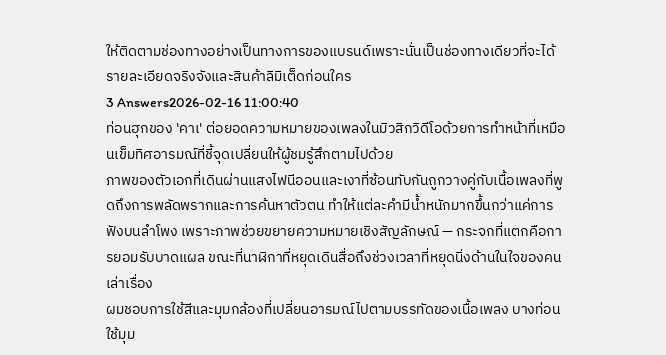ให้ติดตามช่องทางอย่างเป็นทางการของแบรนด์เพราะนั่นเป็นช่องทางเดียวที่จะได้รายละเอียดจริงจังและสินค้าลิมิเต็ดก่อนใคร
3 Answers2026-02-16 11:00:40
ท่อนฮุกของ 'คาเ' ต่อยอดความหมายของเพลงในมิวสิกวิดีโอด้วยการทำหน้าที่เหมือนเข็มทิศอารมณ์ที่ชี้จุดเปลี่ยนให้ผู้ชมรู้สึกตามไปด้วย
ภาพของตัวเอกที่เดินผ่านแสงไฟนีออนและเงาที่ซ้อนทับกันถูกวางคู่กับเนื้อเพลงที่พูดถึงการพลัดพรากและการค้นหาตัวตน ทำให้แต่ละคำมีน้ำหนักมากขึ้นกว่าแค่การฟังบนลำโพง เพราะภาพช่วยขยายความหมายเชิงสัญลักษณ์ — กระจกที่แตกคือการยอมรับบาดแผล ขณะที่นาฬิกาที่หยุดเดินสื่อถึงช่วงเวลาที่หยุดนิ่งด้านในใจของคนเล่าเรื่อง
ผมชอบการใช้สีและมุมกล้องที่เปลี่ยนอารมณ์ไปตามบรรทัดของเนื้อเพลง บางท่อนใช้มุม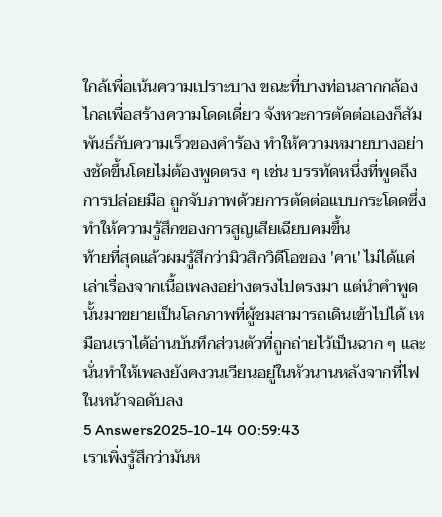ใกล้เพื่อเน้นความเปราะบาง ขณะที่บางท่อนลากกล้องไกลเพื่อสร้างความโดดเดี่ยว จังหวะการตัดต่อเองก็สัมพันธ์กับความเร็วของคำร้อง ทำให้ความหมายบางอย่างชัดขึ้นโดยไม่ต้องพูดตรง ๆ เช่น บรรทัดหนึ่งที่พูดถึงการปล่อยมือ ถูกจับภาพด้วยการตัดต่อแบบกระโดดซึ่งทำให้ความรู้สึกของการสูญเสียเฉียบคมขึ้น
ท้ายที่สุดแล้วผมรู้สึกว่ามิวสิกวิดีโอของ 'คาเ' ไม่ได้แค่เล่าเรื่องจากเนื้อเพลงอย่างตรงไปตรงมา แต่นำคำพูดนั้นมาขยายเป็นโลกภาพที่ผู้ชมสามารถเดินเข้าไปได้ เหมือนเราได้อ่านบันทึกส่วนตัวที่ถูกถ่ายไว้เป็นฉาก ๆ และนั่นทำให้เพลงยังคงวนเวียนอยู่ในหัวนานหลังจากที่ไฟในหน้าจอดับลง
5 Answers2025-10-14 00:59:43
เราเพิ่งรู้สึกว่ามันห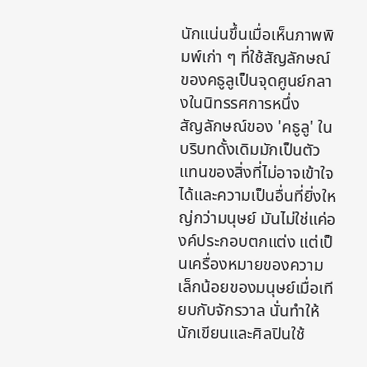นักแน่นขึ้นเมื่อเห็นภาพพิมพ์เก่า ๆ ที่ใช้สัญลักษณ์ของคธูลูเป็นจุดศูนย์กลางในนิทรรศการหนึ่ง
สัญลักษณ์ของ 'คธูลู' ในบริบทดั้งเดิมมักเป็นตัวแทนของสิ่งที่ไม่อาจเข้าใจได้และความเป็นอื่นที่ยิ่งใหญ่กว่ามนุษย์ มันไม่ใช่แค่องค์ประกอบตกแต่ง แต่เป็นเครื่องหมายของความเล็กน้อยของมนุษย์เมื่อเทียบกับจักรวาล นั่นทำให้นักเขียนและศิลปินใช้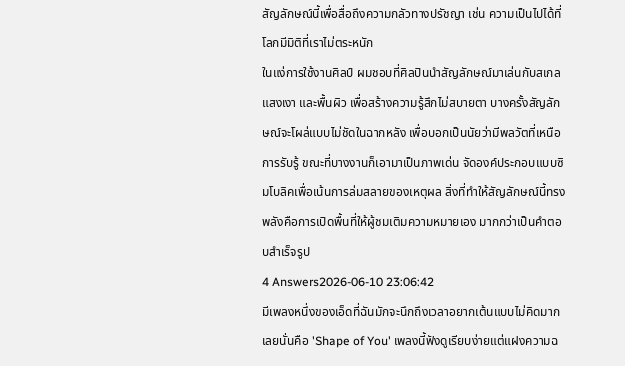สัญลักษณ์นี้เพื่อสื่อถึงความกลัวทางปรัชญา เช่น ความเป็นไปได้ที่โลกมีมิติที่เราไม่ตระหนัก
ในแง่การใช้งานศิลป์ ผมชอบที่ศิลปินนำสัญลักษณ์มาเล่นกับสเกล แสงเงา และพื้นผิว เพื่อสร้างความรู้สึกไม่สบายตา บางครั้งสัญลักษณ์จะโผล่แบบไม่ชัดในฉากหลัง เพื่อบอกเป็นนัยว่ามีพลวัตที่เหนือการรับรู้ ขณะที่บางงานก็เอามาเป็นภาพเด่น จัดองค์ประกอบแบบซิมโบลิคเพื่อเน้นการล่มสลายของเหตุผล สิ่งที่ทำให้สัญลักษณ์นี้ทรงพลังคือการเปิดพื้นที่ให้ผู้ชมเติมความหมายเอง มากกว่าเป็นคำตอบสำเร็จรูป
4 Answers2026-06-10 23:06:42
มีเพลงหนึ่งของเอ็ดที่ฉันมักจะนึกถึงเวลาอยากเต้นแบบไม่คิดมากเลยนั่นคือ 'Shape of You' เพลงนี้ฟังดูเรียบง่ายแต่แฝงความฉ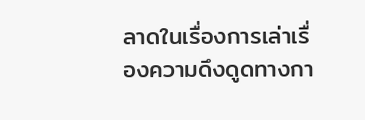ลาดในเรื่องการเล่าเรื่องความดึงดูดทางกา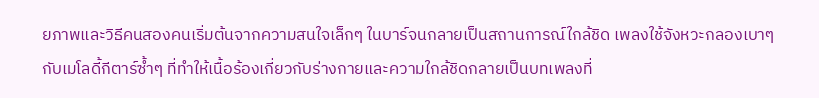ยภาพและวิธีคนสองคนเริ่มต้นจากความสนใจเล็กๆ ในบาร์จนกลายเป็นสถานการณ์ใกล้ชิด เพลงใช้จังหวะกลองเบาๆ กับเมโลดี้กีตาร์ซ้ำๆ ที่ทำให้เนื้อร้องเกี่ยวกับร่างกายและความใกล้ชิดกลายเป็นบทเพลงที่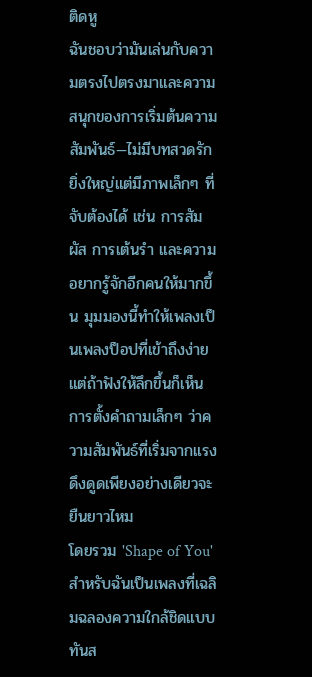ติดหู
ฉันชอบว่ามันเล่นกับความตรงไปตรงมาและความสนุกของการเริ่มต้นความสัมพันธ์—ไม่มีบทสวดรักยิ่งใหญ่แต่มีภาพเล็กๆ ที่จับต้องได้ เช่น การสัมผัส การเต้นรำ และความอยากรู้จักอีกคนให้มากขึ้น มุมมองนี้ทำให้เพลงเป็นเพลงป็อปที่เข้าถึงง่าย แต่ถ้าฟังให้ลึกขึ้นก็เห็นการตั้งคำถามเล็กๆ ว่าความสัมพันธ์ที่เริ่มจากแรงดึงดูดเพียงอย่างเดียวจะยืนยาวไหม
โดยรวม 'Shape of You' สำหรับฉันเป็นเพลงที่เฉลิมฉลองความใกล้ชิดแบบทันส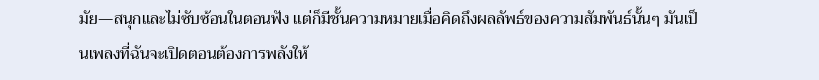มัย—สนุกและไม่ซับซ้อนในตอนฟัง แต่ก็มีชั้นความหมายเมื่อคิดถึงผลลัพธ์ของความสัมพันธ์นั้นๆ มันเป็นเพลงที่ฉันจะเปิดตอนต้องการพลังให้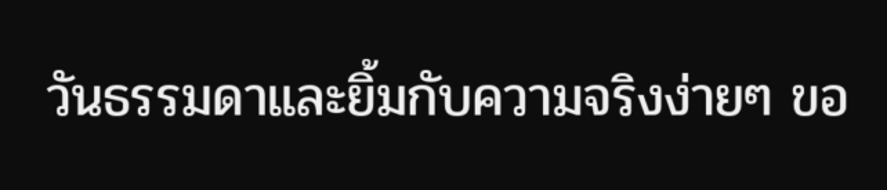วันธรรมดาและยิ้มกับความจริงง่ายๆ ขอ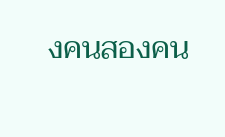งคนสองคน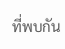ที่พบกัน